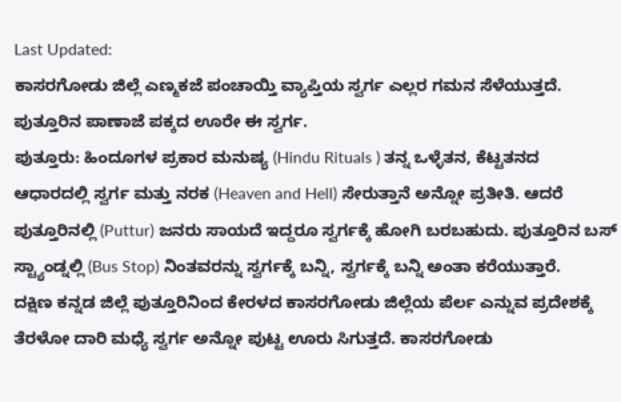Last Updated:
ಕಾಸರಗೋಡು ಜಿಲ್ಲೆ ಎಣ್ಮಕಜೆ ಪಂಚಾಯ್ತಿ ವ್ಯಾಪ್ತಿಯ ಸ್ವರ್ಗ ಎಲ್ಲರ ಗಮನ ಸೆಳೆಯುತ್ತದೆ. ಪುತ್ತೂರಿನ ಪಾಣಾಜೆ ಪಕ್ಕದ ಊರೇ ಈ ಸ್ವರ್ಗ.
ಪುತ್ತೂರು: ಹಿಂದೂಗಳ ಪ್ರಕಾರ ಮನುಷ್ಯ (Hindu Rituals ) ತನ್ನ ಒಳ್ಳೆತನ, ಕೆಟ್ಟತನದ ಆಧಾರದಲ್ಲಿ ಸ್ವರ್ಗ ಮತ್ತು ನರಕ (Heaven and Hell) ಸೇರುತ್ತಾನೆ ಅನ್ನೋ ಪ್ರತೀತಿ. ಆದರೆ ಪುತ್ತೂರಿನಲ್ಲಿ (Puttur) ಜನರು ಸಾಯದೆ ಇದ್ದರೂ ಸ್ವರ್ಗಕ್ಕೆ ಹೋಗಿ ಬರಬಹುದು. ಪುತ್ತೂರಿನ ಬಸ್ ಸ್ಟ್ಯಾಂಡ್ನಲ್ಲಿ (Bus Stop) ನಿಂತವರನ್ನು ಸ್ವರ್ಗಕ್ಕೆ ಬನ್ನಿ, ಸ್ವರ್ಗಕ್ಕೆ ಬನ್ನಿ ಅಂತಾ ಕರೆಯುತ್ತಾರೆ.
ದಕ್ಷಿಣ ಕನ್ನಡ ಜಿಲ್ಲೆ ಪುತ್ತೂರಿನಿಂದ ಕೇರಳದ ಕಾಸರಗೋಡು ಜಿಲ್ಲೆಯ ಪೆರ್ಲ ಎನ್ನುವ ಪ್ರದೇಶಕ್ಕೆ ತೆರಳೋ ದಾರಿ ಮಧ್ಯೆ ಸ್ವರ್ಗ ಅನ್ನೋ ಪುಟ್ಟ ಊರು ಸಿಗುತ್ತದೆ. ಕಾಸರಗೋಡು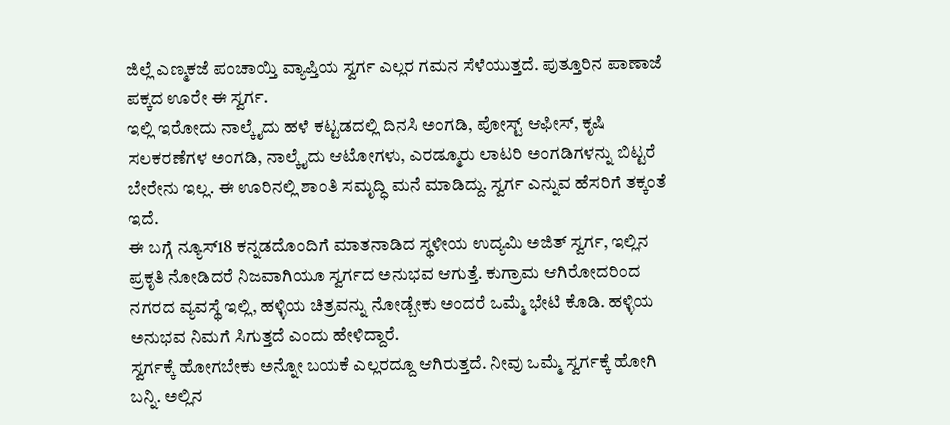ಜಿಲ್ಲೆ ಎಣ್ಮಕಜೆ ಪಂಚಾಯ್ತಿ ವ್ಯಾಪ್ತಿಯ ಸ್ವರ್ಗ ಎಲ್ಲರ ಗಮನ ಸೆಳೆಯುತ್ತದೆ. ಪುತ್ತೂರಿನ ಪಾಣಾಜೆ ಪಕ್ಕದ ಊರೇ ಈ ಸ್ವರ್ಗ.
ಇಲ್ಲಿ ಇರೋದು ನಾಲ್ಕೈದು ಹಳೆ ಕಟ್ಟಡದಲ್ಲಿ ದಿನಸಿ ಅಂಗಡಿ, ಪೋಸ್ಟ್ ಆಫೀಸ್, ಕೃಷಿ ಸಲಕರಣೆಗಳ ಅಂಗಡಿ, ನಾಲ್ಕೈದು ಆಟೋಗಳು, ಎರಡ್ಮೂರು ಲಾಟರಿ ಅಂಗಡಿಗಳನ್ನು ಬಿಟ್ಟರೆ ಬೇರೇನು ಇಲ್ಲ. ಈ ಊರಿನಲ್ಲಿ ಶಾಂತಿ ಸಮೃದ್ಧಿ ಮನೆ ಮಾಡಿದ್ದು. ಸ್ವರ್ಗ ಎನ್ನುವ ಹೆಸರಿಗೆ ತಕ್ಕಂತೆ ಇದೆ.
ಈ ಬಗ್ಗೆ ನ್ಯೂಸ್18 ಕನ್ನಡದೊಂದಿಗೆ ಮಾತನಾಡಿದ ಸ್ಥಳೀಯ ಉದ್ಯಮಿ ಅಜಿತ್ ಸ್ವರ್ಗ, ಇಲ್ಲಿನ ಪ್ರಕೃತಿ ನೋಡಿದರೆ ನಿಜವಾಗಿಯೂ ಸ್ವರ್ಗದ ಅನುಭವ ಆಗುತ್ತೆ. ಕುಗ್ರಾಮ ಆಗಿರೋದರಿಂದ ನಗರದ ವ್ಯವಸ್ಥೆ ಇಲ್ಲಿ, ಹಳ್ಳಿಯ ಚಿತ್ರವನ್ನು ನೋಡ್ಬೇಕು ಅಂದರೆ ಒಮ್ಮೆ ಭೇಟಿ ಕೊಡಿ. ಹಳ್ಳಿಯ ಅನುಭವ ನಿಮಗೆ ಸಿಗುತ್ತದೆ ಎಂದು ಹೇಳಿದ್ದಾರೆ.
ಸ್ವರ್ಗಕ್ಕೆ ಹೋಗಬೇಕು ಅನ್ನೋ ಬಯಕೆ ಎಲ್ಲರದ್ದೂ ಆಗಿರುತ್ತದೆ. ನೀವು ಒಮ್ಮೆ ಸ್ವರ್ಗಕ್ಕೆ ಹೋಗಿ ಬನ್ನಿ. ಅಲ್ಲಿನ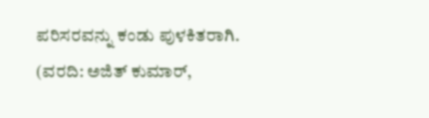ಪರಿಸರವನ್ನು ಕಂಡು ಪುಳಕಿತರಾಗಿ. (ವರದಿ: ಅಜಿತ್ ಕುಮಾರ್,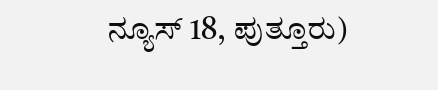ನ್ಯೂಸ್ 18, ಪುತ್ತೂರು)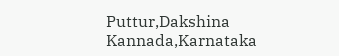Puttur,Dakshina Kannada,Karnataka